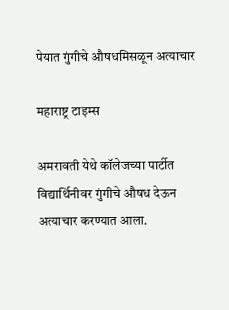पेयात गुंगीचे औषधमिसळून अत्याचार

महाराष्ट्र टाइम्स

अमरावती येथे कॉलेजच्या पार्टीत विद्यार्थिनीवर गुंगीचे औषध देऊन अत्याचार करण्यात आला.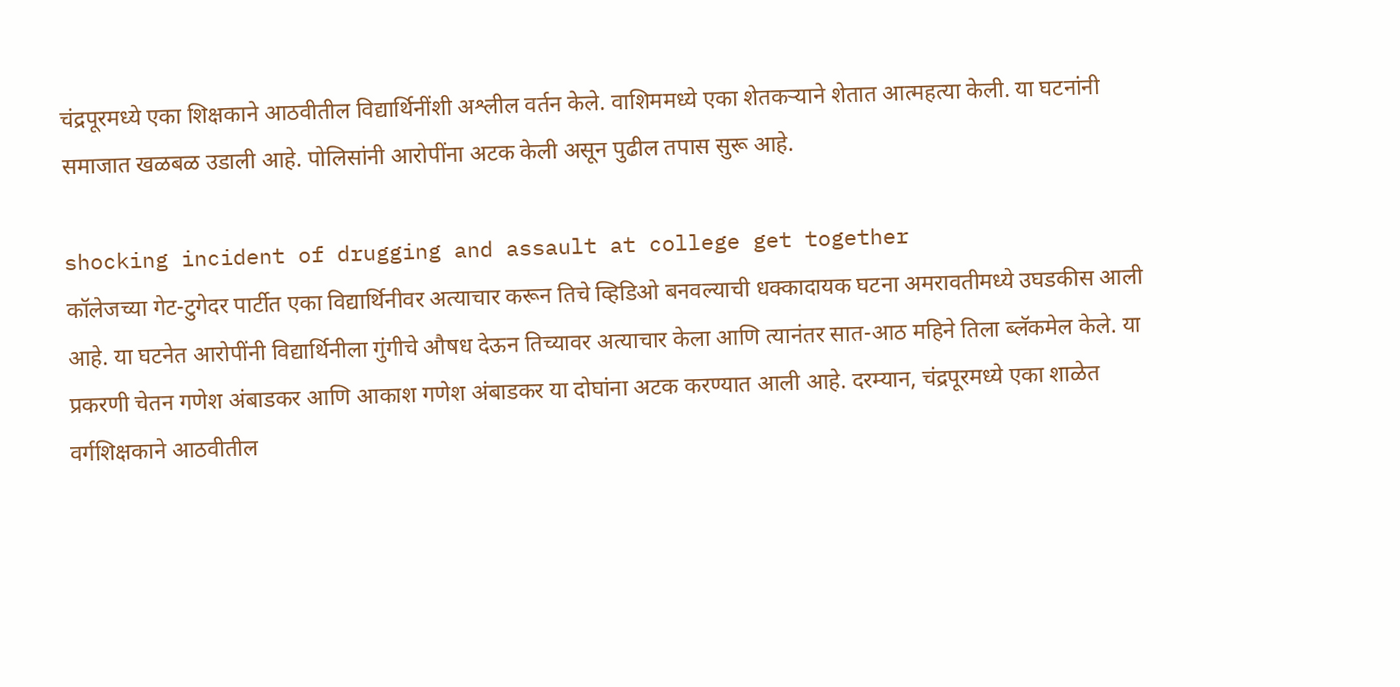चंद्रपूरमध्ये एका शिक्षकाने आठवीतील विद्यार्थिनींशी अश्लील वर्तन केले. वाशिममध्ये एका शेतकऱ्याने शेतात आत्महत्या केली. या घटनांनी समाजात खळबळ उडाली आहे. पोलिसांनी आरोपींना अटक केली असून पुढील तपास सुरू आहे.

shocking incident of drugging and assault at college get together
कॉलेजच्या गेट-टुगेदर पार्टीत एका विद्यार्थिनीवर अत्याचार करून तिचे व्हिडिओ बनवल्याची धक्कादायक घटना अमरावतीमध्ये उघडकीस आली आहे. या घटनेत आरोपींनी विद्यार्थिनीला गुंगीचे औषध देऊन तिच्यावर अत्याचार केला आणि त्यानंतर सात-आठ महिने तिला ब्लॅकमेल केले. या प्रकरणी चेतन गणेश अंबाडकर आणि आकाश गणेश अंबाडकर या दोघांना अटक करण्यात आली आहे. दरम्यान, चंद्रपूरमध्ये एका शाळेत वर्गशिक्षकाने आठवीतील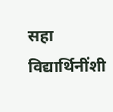सहा विद्यार्थिनींशी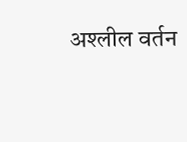अश्लील वर्तन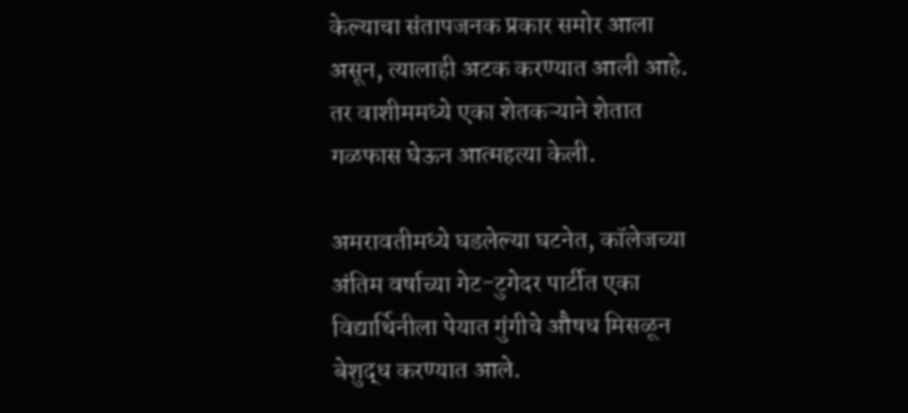केल्याचा संतापजनक प्रकार समोर आला असून, त्यालाही अटक करण्यात आली आहे. तर वाशीममध्ये एका शेतकऱ्याने शेतात गळफास घेऊन आत्महत्या केली.

अमरावतीमध्ये घडलेल्या घटनेत, कॉलेजच्या अंतिम वर्षाच्या गेट-टुगेदर पार्टीत एका विद्यार्थिनीला पेयात गुंगीचे औषध मिसळून बेशुद्ध करण्यात आले.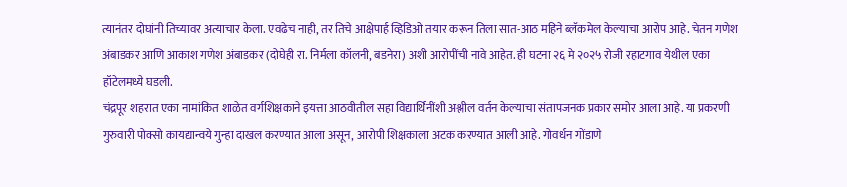त्यानंतर दोघांनी तिच्यावर अत्याचार केला. एवढेच नाही, तर तिचे आक्षेपार्ह व्हिडिओ तयार करून तिला सात-आठ महिने ब्लॅकमेल केल्याचा आरोप आहे. चेतन गणेश अंबाडकर आणि आकाश गणेश अंबाडकर (दोघेही रा. निर्मला कॉलनी, बडनेरा) अशी आरोपींची नावे आहेत. ही घटना २६ मे २०२५ रोजी रहाटगाव येथील एका हॉटेलमध्ये घडली.
चंद्रपूर शहरात एका नामांकित शाळेत वर्गशिक्षकाने इयत्ता आठवीतील सहा विद्यार्थिनींशी अश्लील वर्तन केल्याचा संतापजनक प्रकार समोर आला आहे. या प्रकरणी गुरुवारी पोक्सो कायद्यान्वये गुन्हा दाखल करण्यात आला असून, आरोपी शिक्षकाला अटक करण्यात आली आहे. गोवर्धन गोंडाणे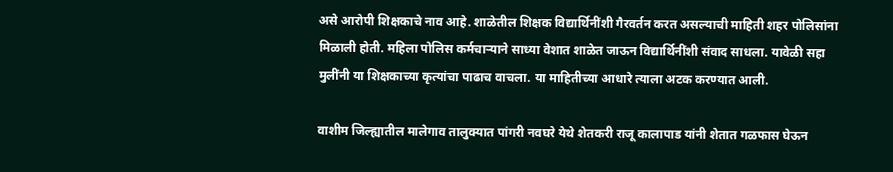असे आरोपी शिक्षकाचे नाव आहे. शाळेतील शिक्षक विद्यार्थिनींशी गैरवर्तन करत असल्याची माहिती शहर पोलिसांना मिळाली होती. महिला पोलिस कर्मचाऱ्याने साध्या वेशात शाळेत जाऊन विद्यार्थिनींशी संवाद साधला. यावेळी सहा मुलींनी या शिक्षकाच्या कृत्यांचा पाढाच वाचला. या माहितीच्या आधारे त्याला अटक करण्यात आली.

वाशीम जिल्ह्यातील मालेगाव तालुक्यात पांगरी नवघरे येथे शेतकरी राजू कालापाड यांनी शेतात गळफास घेऊन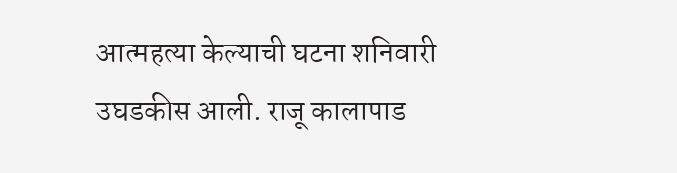आत्महत्या केल्याची घटना शनिवारी उघडकीस आली. राजू कालापाड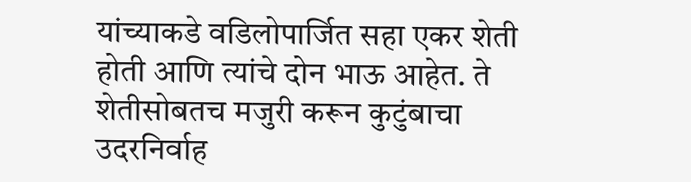यांच्याकडे वडिलोपार्जित सहा एकर शेती होती आणि त्यांचे दोन भाऊ आहेत. ते शेतीसोबतच मजुरी करून कुटुंबाचा उदरनिर्वाह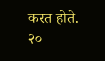करत होते. २०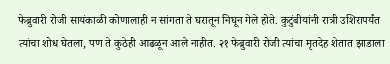फेब्रुवारी रोजी सायंकाळी कोणालाही न सांगता ते घरातून निघून गेले होते. कुटुंबीयांनी रात्री उशिरापर्यंत त्यांचा शोध घेतला, पण ते कुठेही आढळून आले नाहीत. २१ फेब्रुवारी रोजी त्यांचा मृतदेह शेतात झाडाला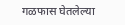गळफास घेतलेल्या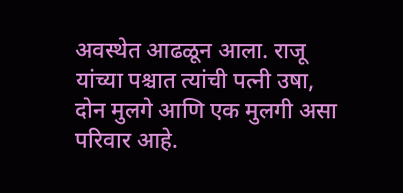अवस्थेत आढळून आला. राजू यांच्या पश्चात त्यांची पत्नी उषा, दोन मुलगे आणि एक मुलगी असा परिवार आहे.